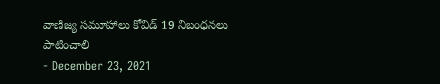వాణిజ్య సమూహాలు కోవిడ్ 19 నిబంధనలు పాటించాలి
- December 23, 2021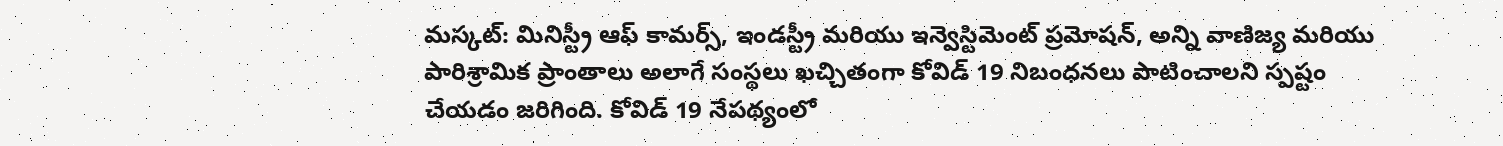మస్కట్: మినిస్ట్రీ ఆఫ్ కామర్స్, ఇండస్ట్రీ మరియు ఇన్వెస్టిమెంట్ ప్రమోషన్, అన్ని వాణిజ్య మరియు పారిశ్రామిక ప్రాంతాలు అలాగే సంస్థలు ఖచ్చితంగా కోవిడ్ 19 నిబంధనలు పాటించాలని స్పష్టం చేయడం జరిగింది. కోవిడ్ 19 నేపథ్యంలో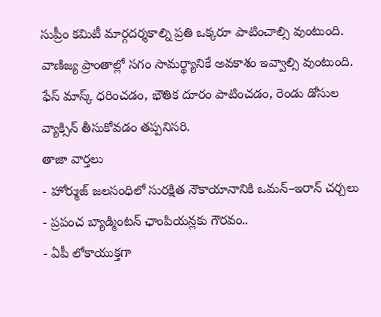సుప్రీం కమిటీ మార్గదర్శకాల్ని ప్రతి ఒక్కరూ పాటించాల్సి వుంటుంది. వాణిజ్య ప్రాంతాల్లో సగం సామర్థ్యానికే అవకాశం ఇవ్వాల్సి వుంటుంది. ఫేస్ మాస్క్ ధరించడం, భౌతిక దూరం పాటించడం, రెండు డోసుల వ్యాక్సిన్ తీసుకోవడం తప్పనిసరి.
తాజా వార్తలు
- హోర్ముజ్ జలసంధిలో సురక్షిత నౌకాయానానికి ఒమన్–ఇరాన్ చర్చలు
- ప్రపంచ బ్యాడ్మింటన్ ఛాంపియన్లకు గౌరవం..
- ఏపీ లోకాయుక్తగా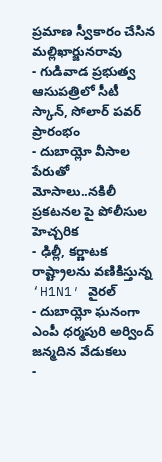ప్రమాణ స్వీకారం చేసిన మల్లిఖార్జునరావు
- గుడివాడ ప్రభుత్వ ఆసుపత్రిలో సీటీ స్కాన్, సోలార్ పవర్ ప్రారంభం
- దుబాయ్లో వీసాల పేరుతో మోసాలు..నకిలీ ప్రకటనల పై పోలీసుల హెచ్చరిక
- ఢిల్లీ, కర్ణాటక రాష్ట్రాలను వణికిస్తున్న ‘H1N1′ వైరల్
- దుబాయ్లో ఘనంగా ఎంపీ ధర్మపురి అర్వింద్ జన్మదిన వేడుకలు
-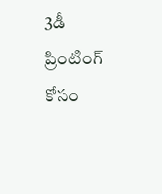3డీ ప్రింటింగ్ కోసం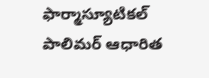ఫార్మాస్యూటికల్ పాలిమర్ ఆధారిత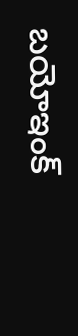బయోఇంక్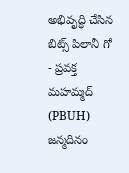అభివృద్ధి చేసిన బిట్స్ పిలానీ గో
- ప్రవక్త మహమ్మద్ (PBUH) జన్మదినం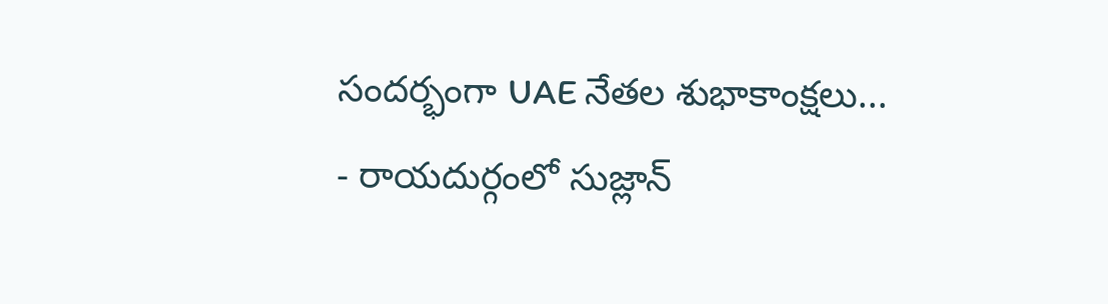సందర్భంగా UAE నేతల శుభాకాంక్షలు...
- రాయదుర్గంలో సుజ్లాన్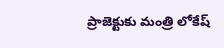ప్రాజెక్టుకు మంత్రి లోకేష్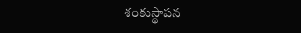శంకుస్థాపన